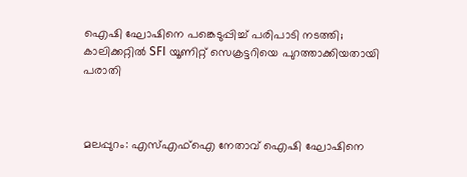ഐഷി ഘോഷിനെ പങ്കെടുപ്പിച്ച് പരിപാടി നടത്തി; കാലിക്കറ്റില്‍ SFI യൂണിറ്റ് സെക്രട്ടറിയെ പുറത്താക്കിയതായി പരാതി



മലപ്പുറം: എസ്എഫ്‌ഐ നേതാവ് ഐഷി ഘോഷിനെ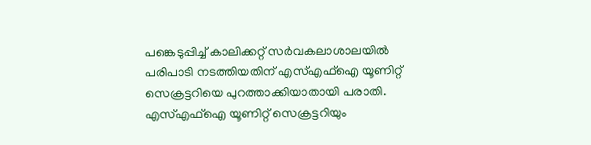പങ്കെടുപ്പിച്ച് കാലിക്കറ്റ് സര്‍വകലാശാലയില്‍ പരിപാടി നടത്തിയതിന് എസ്എഫ്‌ഐ യൂണിറ്റ് സെക്രട്ടറിയെ പുറത്താക്കിയാതായി പരാതി. എസ്എഫ്‌ഐ യൂണിറ്റ് സെക്രട്ടറിയും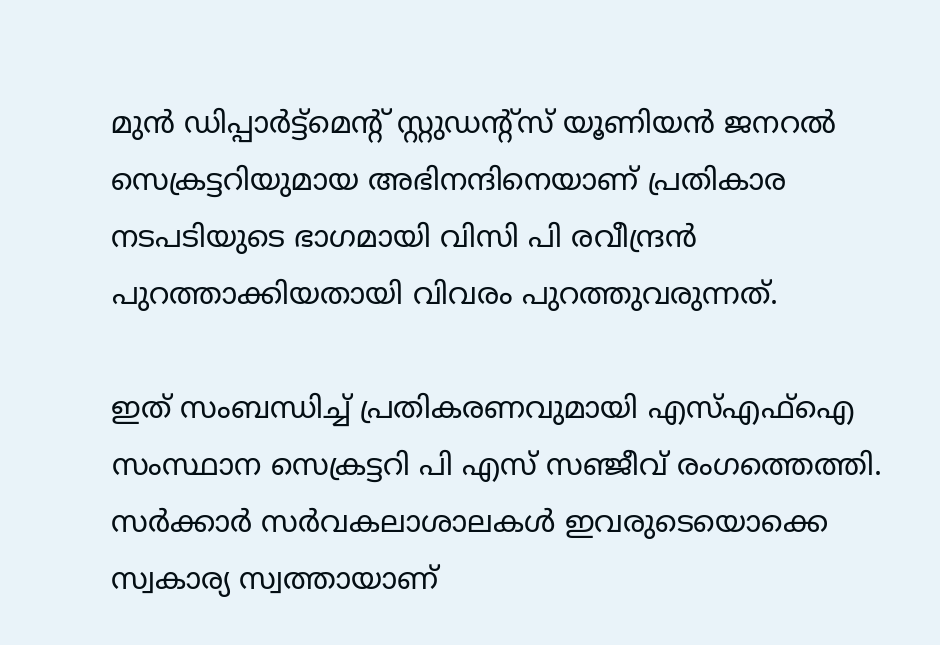മുന്‍ ഡിപ്പാര്‍ട്ട്‌മെന്റ് സ്റ്റുഡന്റ്‌സ് യൂണിയന്‍ ജനറല്‍ സെക്രട്ടറിയുമായ അഭിനന്ദിനെയാണ് പ്രതികാര നടപടിയുടെ ഭാഗമായി വിസി പി രവീന്ദ്രന്‍ പുറത്താക്കിയതായി വിവരം പുറത്തുവരുന്നത്.

ഇത് സംബന്ധിച്ച് പ്രതികരണവുമായി എസ്എഫ്‌ഐ സംസ്ഥാന സെക്രട്ടറി പി എസ് സഞ്ജീവ് രംഗത്തെത്തി. സര്‍ക്കാര്‍ സര്‍വകലാശാലകള്‍ ഇവരുടെയൊക്കെ സ്വകാര്യ സ്വത്തായാണ്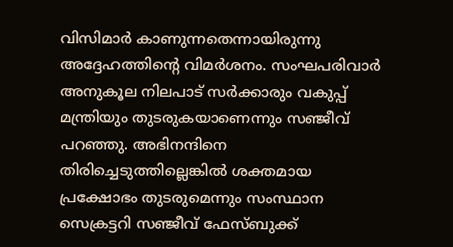വിസിമാര്‍ കാണുന്നതെന്നായിരുന്നു അദ്ദേഹത്തിന്റെ വിമര്‍ശനം. സംഘപരിവാര്‍ അനുകൂല നിലപാട് സര്‍ക്കാരും വകുപ്പ് മന്ത്രിയും തുടരുകയാണെന്നും സഞ്ജീവ് പറഞ്ഞു. അഭിനന്ദിനെ തിരിച്ചെടുത്തില്ലെങ്കില്‍ ശക്തമായ പ്രക്ഷോഭം തുടരുമെന്നും സംസ്ഥാന സെക്രട്ടറി സഞ്ജീവ് ഫേസ്ബുക്ക്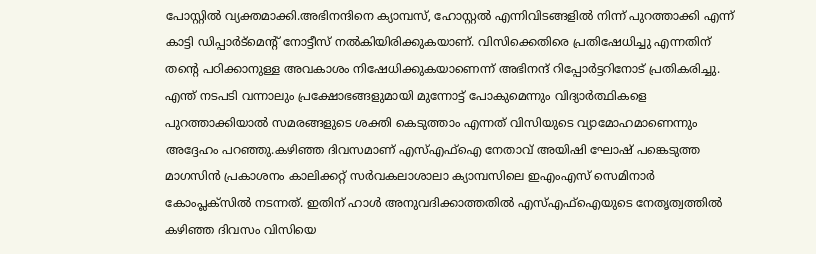പോസ്റ്റില്‍ വ്യക്തമാക്കി.അഭിനന്ദിനെ ക്യാമ്പസ്, ഹോസ്റ്റല്‍ എന്നിവിടങ്ങളില്‍ നിന്ന് പുറത്താക്കി എന്ന് കാട്ടി ഡിപ്പാര്‍ട്‌മെന്റ് നോട്ടീസ് നല്‍കിയിരിക്കുകയാണ്. വിസിക്കെതിരെ പ്രതിഷേധിച്ചു എന്നതിന് തന്റെ പഠിക്കാനുള്ള അവകാശം നിഷേധിക്കുകയാണെന്ന് അഭിനന്ദ് റിപ്പോര്‍ട്ടറിനോട് പ്രതികരിച്ചു. എന്ത് നടപടി വന്നാലും പ്രക്ഷോഭങ്ങളുമായി മുന്നോട്ട് പോകുമെന്നും വിദ്യാര്‍ത്ഥികളെ പുറത്താക്കിയാല്‍ സമരങ്ങളുടെ ശക്തി കെടുത്താം എന്നത് വിസിയുടെ വ്യാമോഹമാണെന്നും അദ്ദേഹം പറഞ്ഞു.കഴിഞ്ഞ ദിവസമാണ് എസ്എഫ്‌ഐ നേതാവ് അയിഷി ഘോഷ് പങ്കെടുത്ത മാഗസിന്‍ പ്രകാശനം കാലിക്കറ്റ് സര്‍വകലാശാലാ ക്യാമ്പസിലെ ഇഎംഎസ് സെമിനാര്‍ കോംപ്ലക്‌സില്‍ നടന്നത്. ഇതിന് ഹാള്‍ അനുവദിക്കാത്തതില്‍ എസ്എഫ്‌ഐയുടെ നേതൃത്വത്തില്‍ കഴിഞ്ഞ ദിവസം വിസിയെ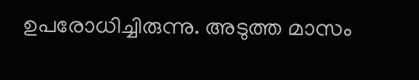ഉപരോധിച്ചിരുന്നു. അടുത്ത മാസം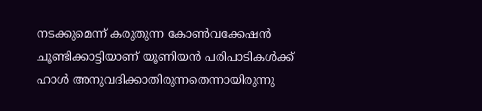നടക്കുമെന്ന് കരുതുന്ന കോണ്‍വക്കേഷന്‍ ചൂണ്ടിക്കാട്ടിയാണ് യൂണിയന്‍ പരിപാടികള്‍ക്ക് ഹാള്‍ അനുവദിക്കാതിരുന്നതെന്നായിരുന്നു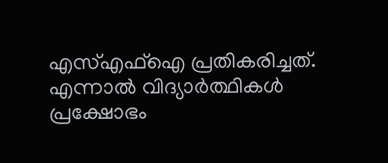എസ്എഫ്‌ഐ പ്രതികരിച്ചത്. എന്നാല്‍ വിദ്യാര്‍ത്ഥികള്‍ പ്രക്ഷോഭം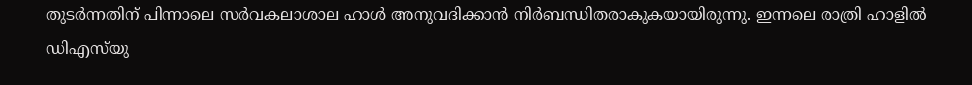തുടര്‍ന്നതിന് പിന്നാലെ സര്‍വകലാശാല ഹാള്‍ അനുവദിക്കാന്‍ നിര്‍ബന്ധിതരാകുകയായിരുന്നു. ഇന്നലെ രാത്രി ഹാളില്‍ ഡിഎസ്‌യു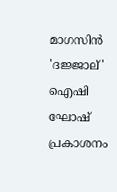മാഗസിന്‍ 'ദജ്ജാല്' ഐഷി ഘോഷ് പ്രകാശനം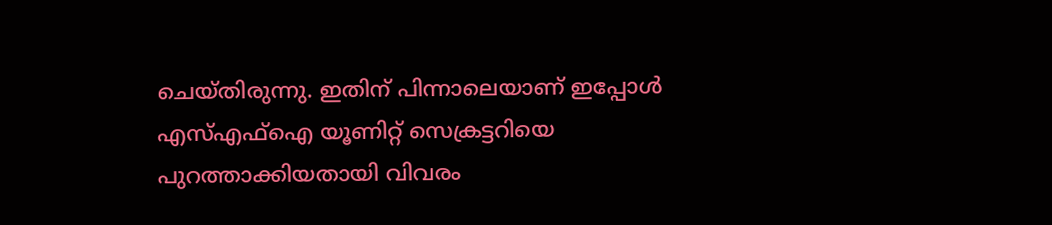ചെയ്തിരുന്നു. ഇതിന് പിന്നാലെയാണ് ഇപ്പോള്‍ എസ്എഫ്‌ഐ യൂണിറ്റ് സെക്രട്ടറിയെ പുറത്താക്കിയതായി വിവരം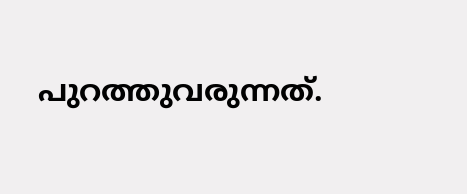പുറത്തുവരുന്നത്.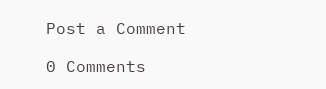Post a Comment

0 Comments